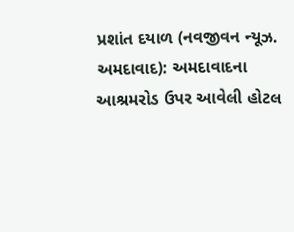પ્રશાંત દયાળ (નવજીવન ન્યૂઝ. અમદાવાદ): અમદાવાદના આશ્રમરોડ ઉપર આવેલી હોટલ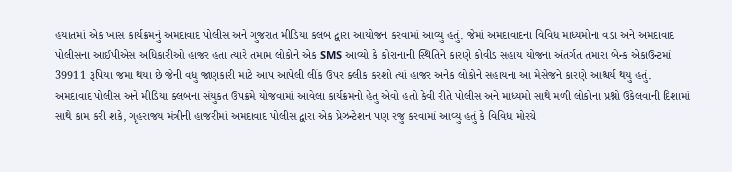હયાતમાં એક ખાસ કાર્યક્રમનું અમદાવાદ પોલીસ અને ગુજરાત મીડિયા કલબ દ્વારા આયોજન કરવામાં આવ્યુ હતું. જેમાં અમદાવાદના વિવિધ માધ્યમોના વડા અને અમદાવાદ પોલીસના આઈપીએસ અધિકારીઓ હાજર હતા ત્યારે તમામ લોકોને એક SMS આવ્યો કે કોરાનાની સ્થિતિને કારણે કોવીડ સહાય યોજના અંતર્ગત તમારા બેન્ક એકાઉન્ટમાં 39911 રૂપિયા જમા થયા છે જેની વધુ જાણકારી માટે આપ આપેલી લીંક ઉપર ક્લીક કરશો ત્યાં હાજર અનેક લોકોને સહાયના આ મેસેજને કારણે આશ્ચર્ય થયુ હતું.
અમદાવાદ પોલીસ અને મીડિયા ક્લબના સંયુકત ઉપક્રમે યોજવામાં આવેલા કાર્યક્રમનો હેતુ એવો હતો કેવી રીતે પોલીસ અને માધ્યમો સાથે મળી લોકોના પ્રશ્નો ઉકેલવાની દિશામાં સાથે કામ કરી શકે, ગૃહરાજય મંત્રીની હાજરીમાં અમદાવાદ પોલીસ દ્વારા એક પ્રેઝન્ટેશન પણ રજુ કરવામાં આવ્યુ હતું કે વિવિધ મોરચે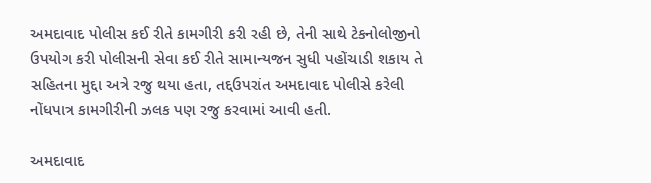અમદાવાદ પોલીસ કઈ રીતે કામગીરી કરી રહી છે, તેની સાથે ટેકનોલોજીનો ઉપયોગ કરી પોલીસની સેવા કઈ રીતે સામાન્યજન સુધી પહોંચાડી શકાય તે સહિતના મુદ્દા અત્રે રજુ થયા હતા, તદ્દઉપરાંત અમદાવાદ પોલીસે કરેલી નોંધપાત્ર કામગીરીની ઝલક પણ રજુ કરવામાં આવી હતી.

અમદાવાદ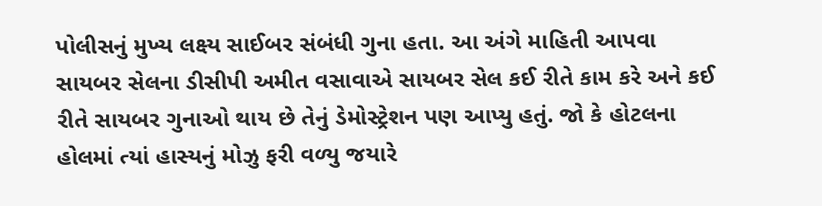પોલીસનું મુખ્ય લક્ષ્ય સાઈબર સંબંધી ગુના હતા. આ અંગે માહિતી આપવા સાયબર સેલના ડીસીપી અમીત વસાવાએ સાયબર સેલ કઈ રીતે કામ કરે અને કઈ રીતે સાયબર ગુનાઓ થાય છે તેનું ડેમોસ્ટ્રેશન પણ આપ્યુ હતું. જો કે હોટલના હોલમાં ત્યાં હાસ્યનું મોઝુ ફરી વળ્યુ જયારે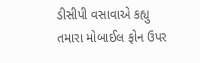ડીસીપી વસાવાએ કહ્યુ તમારા મોબાઈલ ફોન ઉપર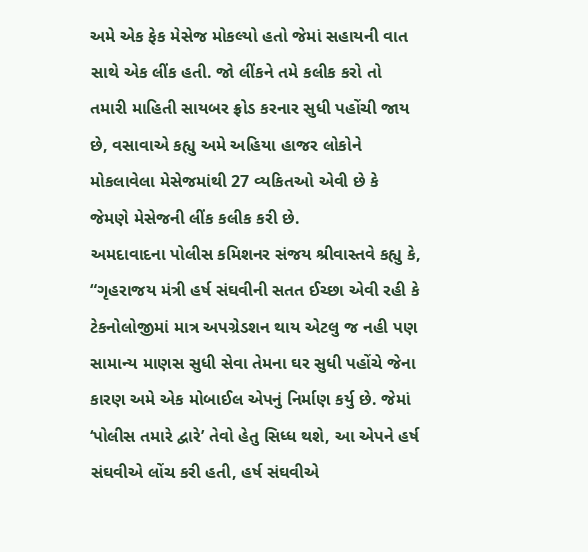અમે એક ફેક મેસેજ મોકલ્યો હતો જેમાં સહાયની વાત સાથે એક લીંક હતી. જો લીંકને તમે કલીક કરો તો તમારી માહિતી સાયબર ફ્રોડ કરનાર સુધી પહોંચી જાય છે, વસાવાએ કહ્યુ અમે અહિયા હાજર લોકોને મોકલાવેલા મેસેજમાંથી 27 વ્યકિતઓ એવી છે કે જેમણે મેસેજની લીંક કલીક કરી છે.
અમદાવાદના પોલીસ કમિશનર સંજય શ્રીવાસ્તવે કહ્યુ કે, “ગૃહરાજય મંત્રી હર્ષ સંઘવીની સતત ઈચ્છા એવી રહી કે ટેકનોલોજીમાં માત્ર અપગ્રેડશન થાય એટલુ જ નહી પણ સામાન્ય માણસ સુધી સેવા તેમના ઘર સુધી પહોંચે જેના કારણ અમે એક મોબાઈલ એપનું નિર્માણ કર્યુ છે. જેમાં ‘પોલીસ તમારે દ્વારે’ તેવો હેતુ સિધ્ધ થશે, આ એપને હર્ષ સંઘવીએ લોંચ કરી હતી, હર્ષ સંઘવીએ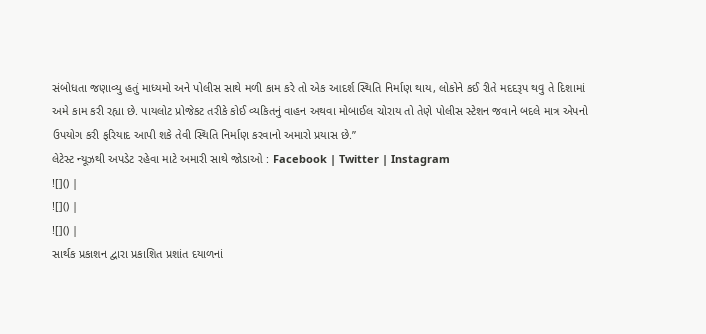સંબોધતા જણાવ્યુ હતું માધ્યમો અને પોલીસ સાથે મળી કામ કરે તો એક આદર્શ સ્થિતિ નિર્માણ થાય, લોકોને કઈ રીતે મદદરૂપ થવુ તે દિશામાં અમે કામ કરી રહ્યા છે. પાયલોટ પ્રોજેકટ તરીકે કોઈ વ્યકિતનું વાહન અથવા મોબાઈલ ચોરાય તો તેણે પોલીસ સ્ટેશન જવાને બદલે માત્ર એપનો ઉપયોગ કરી ફરિયાદ આપી શકે તેવી સ્થિતિ નિર્માણ કરવાનો અમારો પ્રયાસ છે.”
લેટેસ્ટ ન્યૂઝથી અપડેટ રહેવા માટે અમારી સાથે જોડાઓ : Facebook | Twitter | Instagram
![]() |
![]() |
![]() |
સાર્થક પ્રકાશન દ્વારા પ્રકાશિત પ્રશાંત દયાળનાં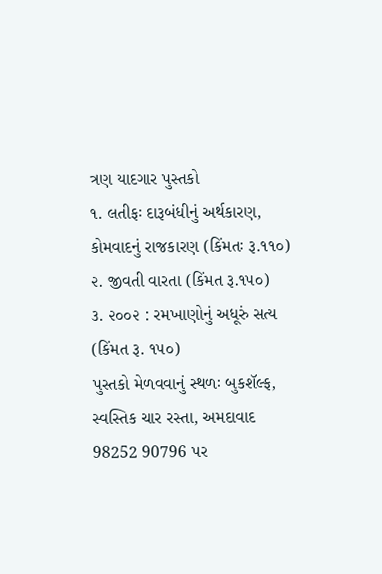ત્રણ યાદગાર પુસ્તકો
૧. લતીફઃ દારૂબંધીનું અર્થકારણ, કોમવાદનું રાજકારણ (કિંમતઃ રૂ.૧૧૦)
૨. જીવતી વારતા (કિંમત રૂ.૧૫૦)
૩. ૨૦૦૨ : રમખાણોનું અધૂરું સત્ય (કિંમત રૂ. ૧૫૦)
પુસ્તકો મેળવવાનું સ્થળઃ બુકશૅલ્ફ, સ્વસ્તિક ચાર રસ્તા, અમદાવાદ
98252 90796 પર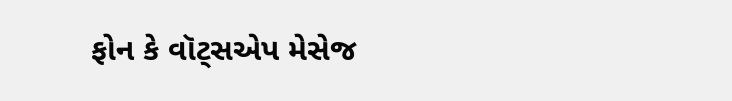ફોન કે વૉટ્સએપ મેસેજ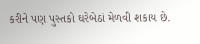કરીને પણ પુસ્તકો ઘરેબેઠાં મેળવી શકાય છે.